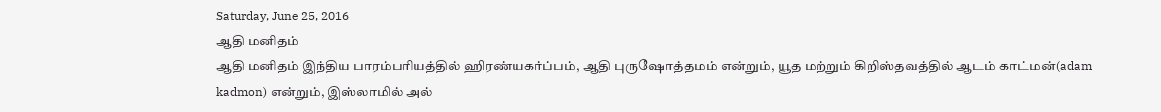Saturday, June 25, 2016
ஆதி மனிதம்
ஆதி மனிதம் இந்திய பாரம்பரியத்தில் ஹிரண்யகர்ப்பம், ஆதி புருஷோத்தமம் என்றும், யூத மற்றும் கிறிஸ்தவத்தில் ஆடம் காட்மன்(adam kadmon) என்றும், இஸ்லாமில் அல்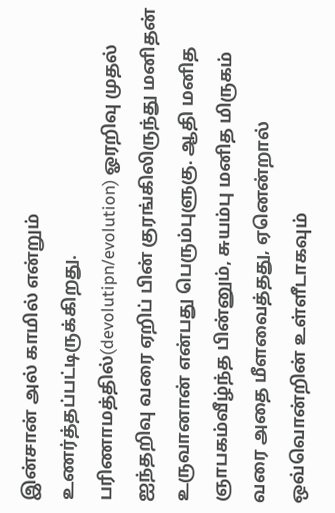இன்சான் அல் காமில் என்றும் உணர்த்தப்பட்டிருக்கிறது. பரிணாமத்தில்(devolutipn/evolution) ஓரறிவு முதல் ஐந்தறிவு வரை ஏறிப் பின் குரங்கிலிருந்து மனிதன் உருவானான் என்பது பெரும்புளுகு. ஆதி மனித ஞாபகம்வீழ்ந்த பின்னும், சுயம்பு மனித மிருகம் வரை அதை மீளவைத்தது, ஏனென்றால் ஒவ்வொன்றின் உள்ளீடாகவும்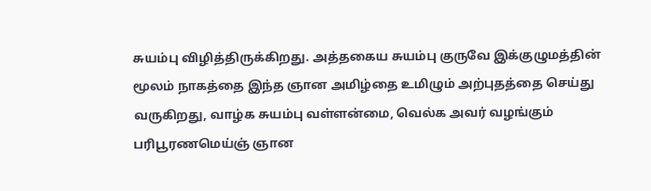சுயம்பு விழித்திருக்கிறது. அத்தகைய சுயம்பு குருவே இக்குழுமத்தின் மூலம் நாகத்தை இந்த ஞான அமிழ்தை உமிழும் அற்புதத்தை செய்து வருகிறது, வாழ்க சுயம்பு வள்ளன்மை, வெல்க அவர் வழங்கும் பரிபூரணமெய்ஞ் ஞான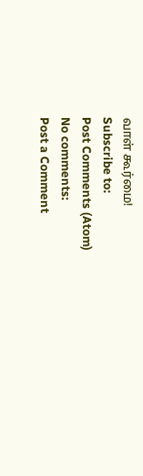வாள் கூர்மை!
Subscribe to:
Post Comments (Atom)
No comments:
Post a Comment